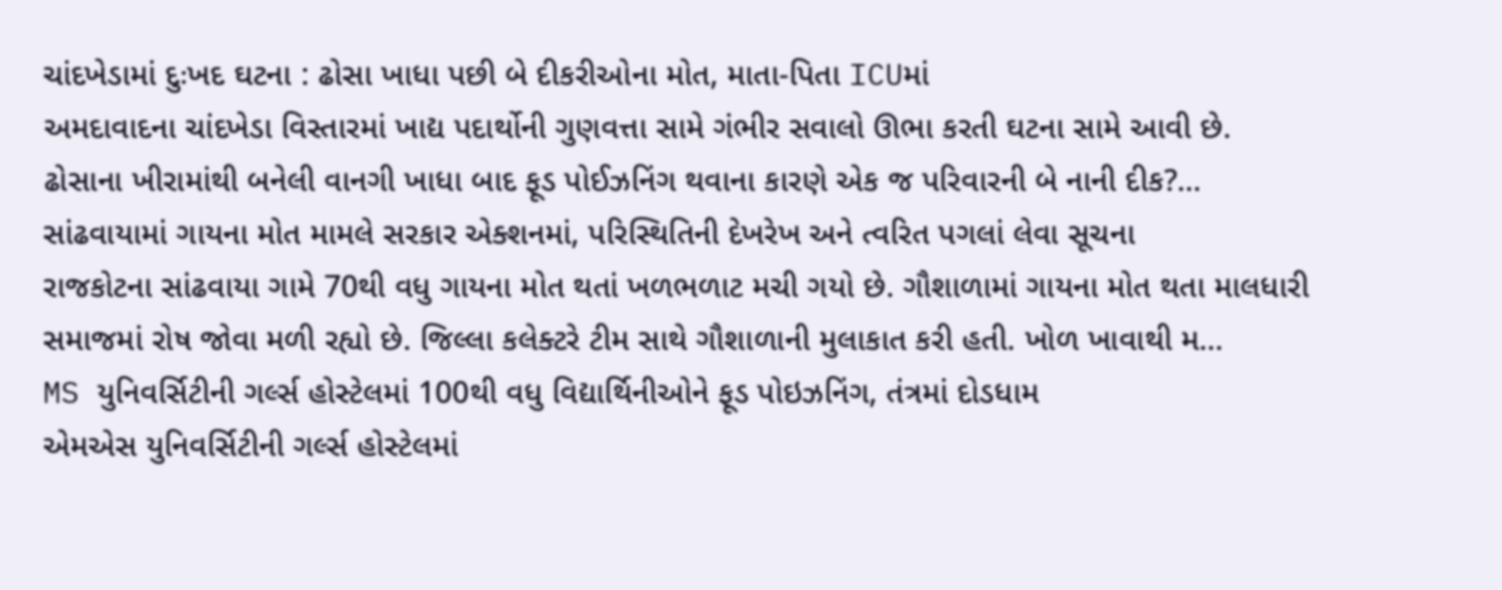ચાંદખેડામાં દુઃખદ ઘટના : ઢોસા ખાધા પછી બે દીકરીઓના મોત, માતા-પિતા ICUમાં
અમદાવાદના ચાંદખેડા વિસ્તારમાં ખાદ્ય પદાર્થોની ગુણવત્તા સામે ગંભીર સવાલો ઊભા કરતી ઘટના સામે આવી છે. ઢોસાના ખીરામાંથી બનેલી વાનગી ખાધા બાદ ફૂડ પોઈઝનિંગ થવાના કારણે એક જ પરિવારની બે નાની દીક?...
સાંઢવાયામાં ગાયના મોત મામલે સરકાર એક્શનમાં, પરિસ્થિતિની દેખરેખ અને ત્વરિત પગલાં લેવા સૂચના
રાજકોટના સાંઢવાયા ગામે 70થી વધુ ગાયના મોત થતાં ખળભળાટ મચી ગયો છે. ગૌશાળામાં ગાયના મોત થતા માલધારી સમાજમાં રોષ જોવા મળી રહ્યો છે. જિલ્લા કલેક્ટરે ટીમ સાથે ગૌશાળાની મુલાકાત કરી હતી. ખોળ ખાવાથી મ...
MS યુનિવર્સિટીની ગર્લ્સ હોસ્ટેલમાં 100થી વધુ વિદ્યાર્થિનીઓને ફૂડ પોઇઝનિંગ, તંત્રમાં દોડધામ
એમએસ યુનિવર્સિટીની ગર્લ્સ હોસ્ટેલમાં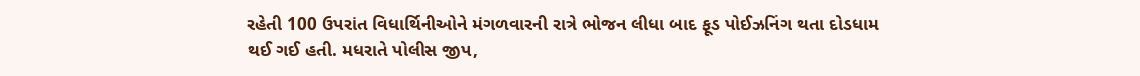રહેતી 100 ઉપરાંત વિધાર્થિનીઓને મંગળવારની રાત્રે ભોજન લીધા બાદ ફૂડ પોઈઝનિંગ થતા દોડધામ થઈ ગઈ હતી. મધરાતે પોલીસ જીપ,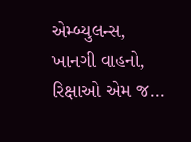એમ્બ્યુલન્સ, ખાનગી વાહનો, રિક્ષાઓ એમ જ...